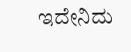ಇದೇನಿದು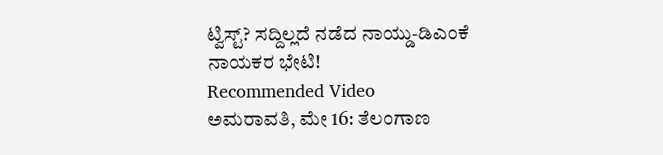ಟ್ವಿಸ್ಟ್? ಸದ್ದಿಲ್ಲದೆ ನಡೆದ ನಾಯ್ಡು-ಡಿಎಂಕೆ ನಾಯಕರ ಭೇಟಿ!
Recommended Video
ಅಮರಾವತಿ, ಮೇ 16: ತೆಲಂಗಾಣ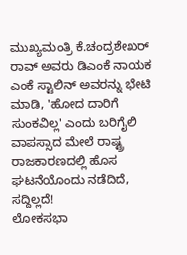ಮುಖ್ಯಮಂತ್ರಿ ಕೆ.ಚಂದ್ರಶೇಖರ್ ರಾವ್ ಅವರು ಡಿಎಂಕೆ ನಾಯಕ ಎಂಕೆ ಸ್ಟಾಲಿನ್ ಅವರನ್ನು ಭೇಟಿ ಮಾಡಿ, 'ಹೋದ ದಾರಿಗೆ ಸುಂಕವಿಲ್ಲ' ಎಂದು ಬರಿಗೈಲಿ ವಾಪಸ್ಸಾದ ಮೇಲೆ ರಾಷ್ಟ್ರ ರಾಜಕಾರಣದಲ್ಲಿ ಹೊಸ ಘಟನೆಯೊಂದು ನಡೆದಿದೆ, ಸದ್ದಿಲ್ಲದೆ!
ಲೋಕಸಭಾ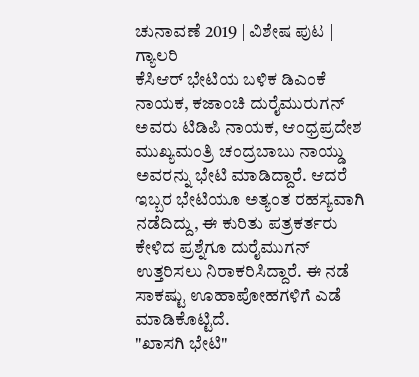ಚುನಾವಣೆ 2019 | ವಿಶೇಷ ಪುಟ | ಗ್ಯಾಲರಿ
ಕೆಸಿಆರ್ ಭೇಟಿಯ ಬಳಿಕ ಡಿಎಂಕೆ ನಾಯಕ, ಕಜಾಂಚಿ ದುರೈಮುರುಗನ್ ಅವರು ಟಿಡಿಪಿ ನಾಯಕ, ಆಂಧ್ರಪ್ರದೇಶ ಮುಖ್ಯಮಂತ್ರಿ ಚಂದ್ರಬಾಬು ನಾಯ್ಡು ಅವರನ್ನು ಭೇಟಿ ಮಾಡಿದ್ದಾರೆ. ಆದರೆ ಇಬ್ಬರ ಭೇಟಿಯೂ ಅತ್ಯಂತ ರಹಸ್ಯವಾಗಿ ನಡೆದಿದ್ದು, ಈ ಕುರಿತು ಪತ್ರಕರ್ತರು ಕೇಳಿದ ಪ್ರಶ್ನೆಗೂ ದುರೈಮುಗನ್ ಉತ್ತರಿಸಲು ನಿರಾಕರಿಸಿದ್ದಾರೆ. ಈ ನಡೆ ಸಾಕಷ್ಟು ಊಹಾಪೋಹಗಳಿಗೆ ಎಡೆ ಮಾಡಿಕೊಟ್ಟಿದೆ.
"ಖಾಸಗಿ ಭೇಟಿ"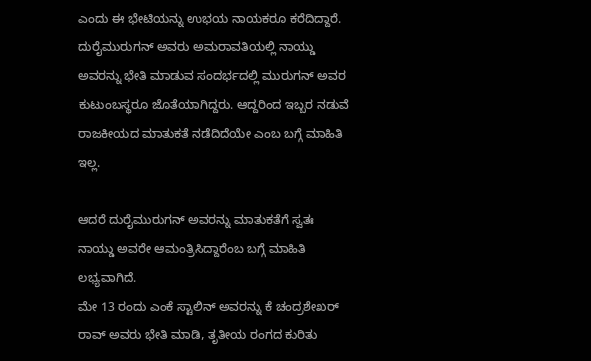ಎಂದು ಈ ಭೇಟಿಯನ್ನು ಉಭಯ ನಾಯಕರೂ ಕರೆದಿದ್ದಾರೆ. ದುರೈಮುರುಗನ್ ಅವರು ಅಮರಾವತಿಯಲ್ಲಿ ನಾಯ್ಡು ಅವರನ್ನು ಭೇತಿ ಮಾಡುವ ಸಂದರ್ಭದಲ್ಲಿ ಮುರುಗನ್ ಅವರ ಕುಟುಂಬಸ್ಥರೂ ಜೊತೆಯಾಗಿದ್ದರು. ಆದ್ದರಿಂದ ಇಬ್ಬರ ನಡುವೆ ರಾಜಕೀಯದ ಮಾತುಕತೆ ನಡೆದಿದೆಯೇ ಎಂಬ ಬಗ್ಗೆ ಮಾಹಿತಿ ಇಲ್ಲ.

ಆದರೆ ದುರೈಮುರುಗನ್ ಅವರನ್ನು ಮಾತುಕತೆಗೆ ಸ್ವತಃ ನಾಯ್ಡು ಅವರೇ ಆಮಂತ್ರಿಸಿದ್ದಾರೆಂಬ ಬಗ್ಗೆ ಮಾಹಿತಿ ಲಭ್ಯವಾಗಿದೆ.
ಮೇ 13 ರಂದು ಎಂಕೆ ಸ್ಟಾಲಿನ್ ಅವರನ್ನು ಕೆ ಚಂದ್ರಶೇಖರ್ ರಾವ್ ಅವರು ಭೇತಿ ಮಾಡಿ, ತೃತೀಯ ರಂಗದ ಕುರಿತು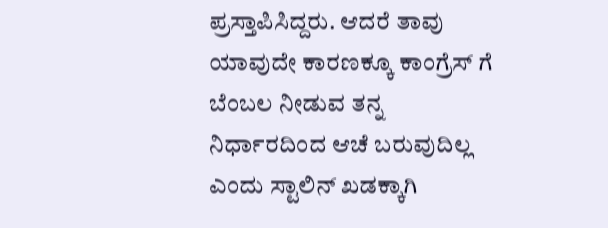ಪ್ರಸ್ತಾಪಿಸಿದ್ದರು. ಆದರೆ ತಾವು ಯಾವುದೇ ಕಾರಣಕ್ಕೂ ಕಾಂಗ್ರೆಸ್ ಗೆ ಬೆಂಬಲ ನೀಡುವ ತನ್ನ ನಿರ್ಧಾರದಿಂದ ಆಚೆ ಬರುವುದಿಲ್ಲ ಎಂದು ಸ್ಟಾಲಿನ್ ಖಡಕ್ಕಾಗಿ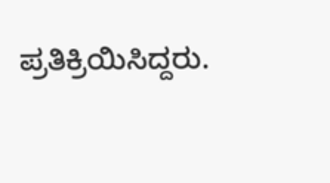ಪ್ರತಿಕ್ರಿಯಿಸಿದ್ದರು.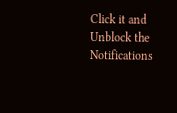Click it and Unblock the Notifications